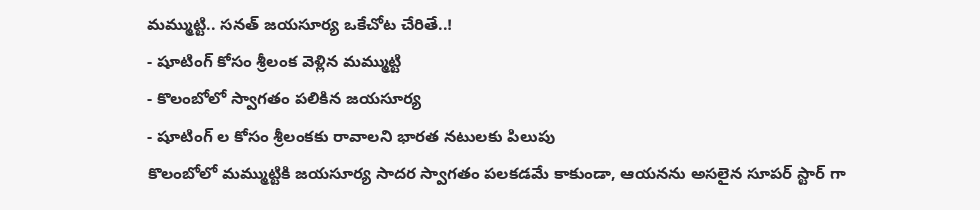మమ్ముట్టి.. సనత్ జయసూర్య ఒకేచోట చేరితే..!
- షూటింగ్ కోసం శ్రీలంక వెళ్లిన మమ్ముట్టి
- కొలంబోలో స్వాగతం పలికిన జయసూర్య
- షూటింగ్ ల కోసం శ్రీలంకకు రావాలని భారత నటులకు పిలుపు
కొలంబోలో మమ్ముట్టికి జయసూర్య సాదర స్వాగతం పలకడమే కాకుండా, ఆయనను అసలైన సూపర్ స్టార్ గా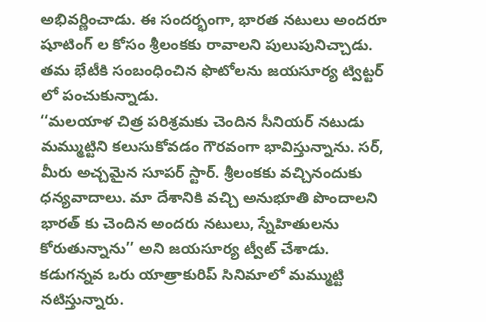అభివర్ణించాడు. ఈ సందర్భంగా, భారత నటులు అందరూ షూటింగ్ ల కోసం శ్రీలంకకు రావాలని పులుపునిచ్చాడు. తమ భేటీకి సంబంధించిన ఫొటోలను జయసూర్య ట్విట్టర్ లో పంచుకున్నాడు.
‘‘మలయాళ చిత్ర పరిశ్రమకు చెందిన సీనియర్ నటుడు మమ్ముట్టిని కలుసుకోవడం గౌరవంగా భావిస్తున్నాను. సర్, మీరు అచ్చమైన సూపర్ స్టార్. శ్రీలంకకు వచ్చినందుకు ధన్యవాదాలు. మా దేశానికి వచ్చి అనుభూతి పొందాలని భారత్ కు చెందిన అందరు నటులు, స్నేహితులను కోరుతున్నాను’’ అని జయసూర్య ట్వీట్ చేశాడు.
కడుగన్నవ ఒరు యాత్రాకురిప్ సినిమాలో మమ్ముట్టి నటిస్తున్నారు.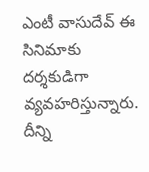ఎంటీ వాసుదేవ్ ఈ సినిమాకు దర్శకుడిగా వ్యవహరిస్తున్నారు. దీన్ని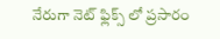నేరుగా నెట్ ఫ్లిక్స్ లో ప్రసారం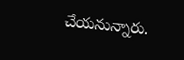చేయనున్నారు.